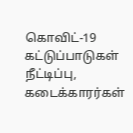கொவிட்-19 கட்டுப்பாடுகள் நீட்டிப்பு, கடைக்காரர்கள்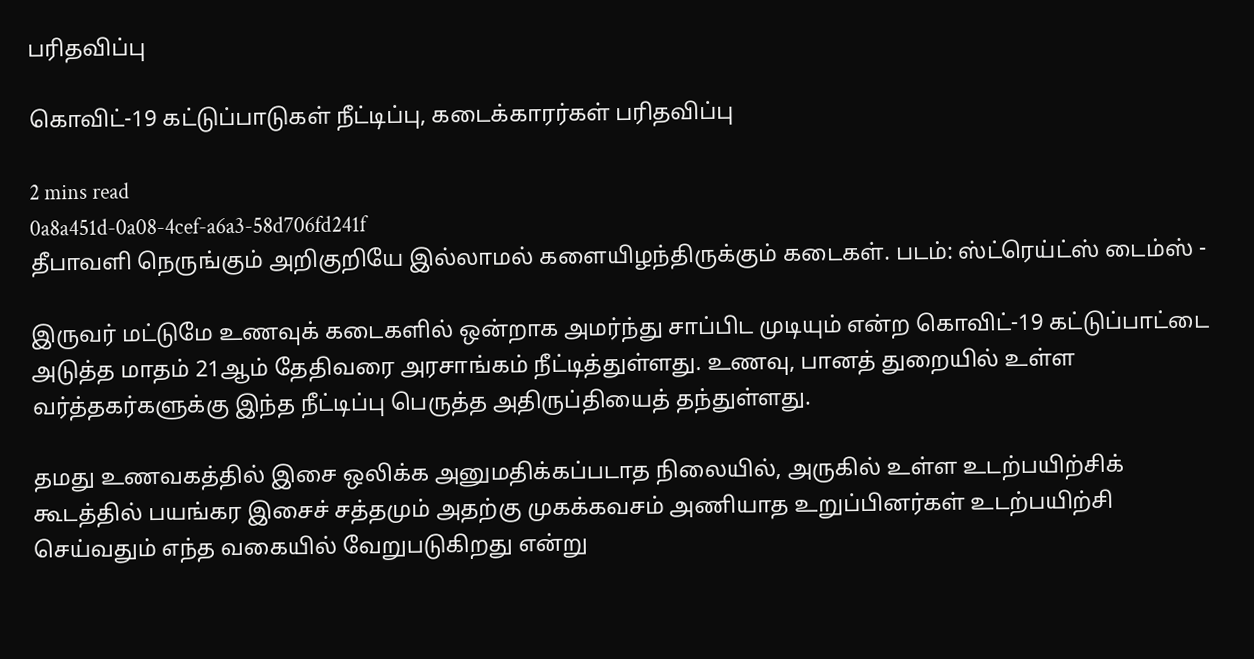பரிதவிப்பு

கொவிட்-19 கட்டுப்பாடுகள் நீட்டிப்பு, கடைக்காரர்கள் பரிதவிப்பு

2 mins read
0a8a451d-0a08-4cef-a6a3-58d706fd241f
தீபாவளி நெருங்கும் அறிகுறியே இல்லாமல் களையிழந்திருக்கும் கடைகள். படம்: ஸ்ட்ரெய்ட்ஸ் டைம்ஸ் -

இருவர் மட்டுமே உணவுக் கடைகளில் ஒன்றாக அமர்ந்து சாப்பிட முடியும் என்ற கொவிட்-19 கட்டுப்பாட்டை அடுத்த மாதம் 21ஆம் தேதிவரை அரசாங்கம் நீட்டித்துள்ளது. உணவு, பானத் துறையில் உள்ள வர்த்தகர்களுக்கு இந்த நீட்டிப்பு பெருத்த அதிருப்தியைத் தந்துள்ளது.

தமது உணவகத்தில் இசை ஒலிக்க அனுமதிக்கப்படாத நிலையில், அருகில் உள்ள உடற்பயிற்சிக் கூடத்தில் பயங்கர இசைச் சத்தமும் அதற்கு முகக்கவசம் அணியாத உறுப்பினர்கள் உடற்பயிற்சி செய்வதும் எந்த வகையில் வேறுபடுகிறது என்று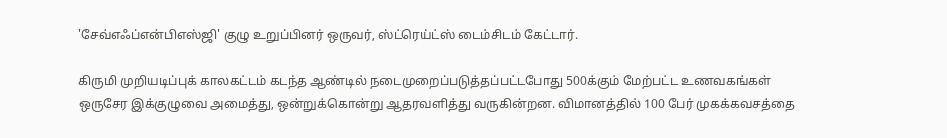'சேவ்எஃப்என்பிஎஸ்ஜி' குழு உறுப்பினர் ஒருவர், ஸ்ட்ரெய்ட்ஸ் டைம்சிடம் கேட்டார்.

கிருமி முறியடிப்புக் காலகட்டம் கடந்த ஆண்டில் நடைமுறைப்படுத்தப்பட்டபோது 500க்கும் மேற்பட்ட உணவகங்கள் ஒருசேர இக்குழுவை அமைத்து, ஒன்றுக்கொன்று ஆதரவளித்து வருகின்றன. விமானத்தில் 100 பேர் முகக்கவசத்தை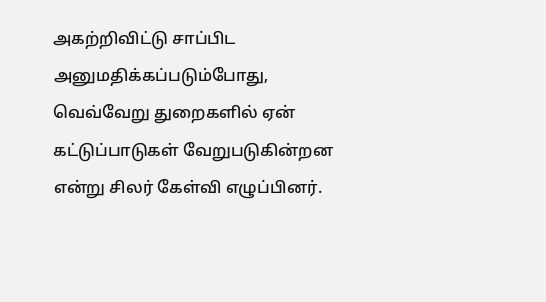அகற்றிவிட்டு சாப்பிட அனுமதிக்கப்படும்போது, வெவ்வேறு துறைகளில் ஏன் கட்டுப்பாடுகள் வேறுபடுகின்றன என்று சிலர் கேள்வி எழுப்பினர்.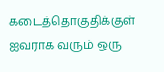கடைத்தொகுதிக்குள் ஐவராக வரும் ஒரு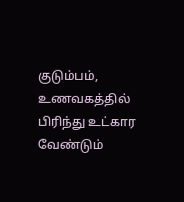குடும்பம், உணவகத்தில் பிரிந்து உட்கார வேண்டும்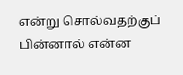என்று சொல்வதற்குப் பின்னால் என்ன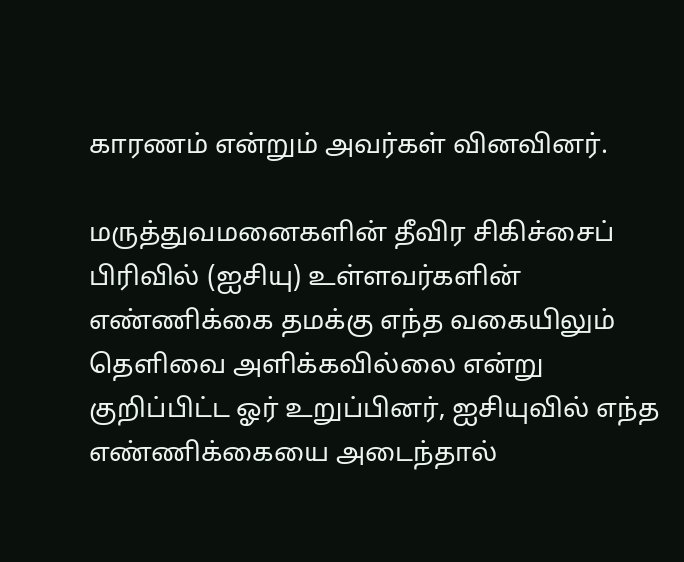காரணம் என்றும் அவர்கள் வினவினர்.

மருத்துவமனைகளின் தீவிர சிகிச்சைப் பிரிவில் (ஐசியு) உள்ளவர்களின் எண்ணிக்கை தமக்கு எந்த வகையிலும் தெளிவை அளிக்கவில்லை என்று குறிப்பிட்ட ஓர் உறுப்பினர், ஐசியுவில் எந்த எண்ணிக்கையை அடைந்தால்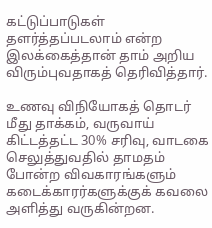கட்டுப்பாடுகள் தளர்த்தப்படலாம் என்ற இலக்கைத்தான் தாம் அறிய விரும்புவதாகத் தெரிவித்தார்.

உணவு விநியோகத் தொடர் மீது தாக்கம், வருவாய் கிட்டத்தட்ட 30% சரிவு, வாடகை செலுத்துவதில் தாமதம் போன்ற விவகாரங்களும் கடைக்காரர்களுக்குக் கவலை அளித்து வருகின்றன.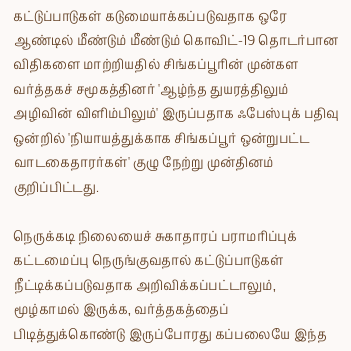கட்டுப்பாடுகள் கடுமையாக்கப்படுவதாக ஒரே ஆண்டில் மீண்டும் மீண்டும் கொவிட்-19 தொடர்பான விதிகளை மாற்றியதில் சிங்கப்பூரின் முன்கள வர்த்தகச் சமூகத்தினர் 'ஆழ்ந்த துயரத்திலும் அழிவின் விளிம்பிலும்' இருப்பதாக ஃபேஸ்புக் பதிவு ஒன்றில் 'நியாயத்துக்காக சிங்கப்பூர் ஒன்றுபட்ட வாடகைதாரர்கள்' குழு நேற்று முன்தினம் குறிப்பிட்டது.

நெருக்கடி நிலையைச் சுகாதாரப் பராமரிப்புக் கட்டமைப்பு நெருங்குவதால் கட்டுப்பாடுகள் நீட்டிக்கப்படுவதாக அறிவிக்கப்பட்டாலும், மூழ்காமல் இருக்க, வர்த்தகத்தைப் பிடித்துக்கொண்டு இருப்போரது கப்பலையே இந்த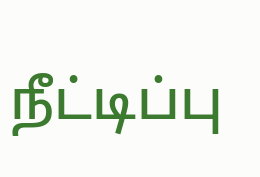நீட்டிப்பு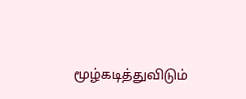மூழ்கடித்துவிடும்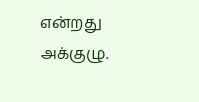என்றது அக்குழு.